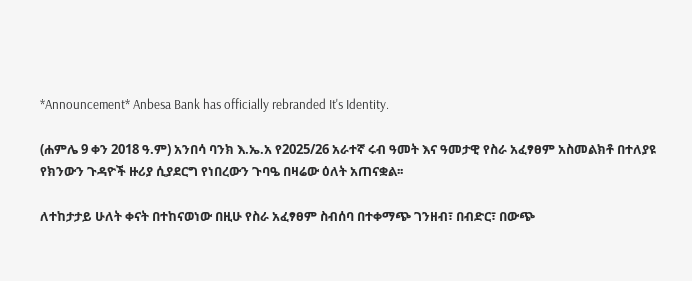*Announcement* Anbesa Bank has officially rebranded It's Identity.

(ሐምሌ 9 ቀን 2018 ዓ.ም) አንበሳ ባንክ እ.ኤ.አ የ2025/26 አራተኛ ሩብ ዓመት እና ዓመታዊ የስራ አፈፃፀም አስመልክቶ በተለያዩ የክንውን ጉዳዮች ዙሪያ ሲያደርግ የነበረውን ጉባዔ በዛሬው ዕለት አጠናቋል፡፡

ለተከታታይ ሁለት ቀናት በተከናወነው በዚሁ የስራ አፈፃፀም ስብሰባ በተቀማጭ ገንዘብ፣ በብድር፣ በውጭ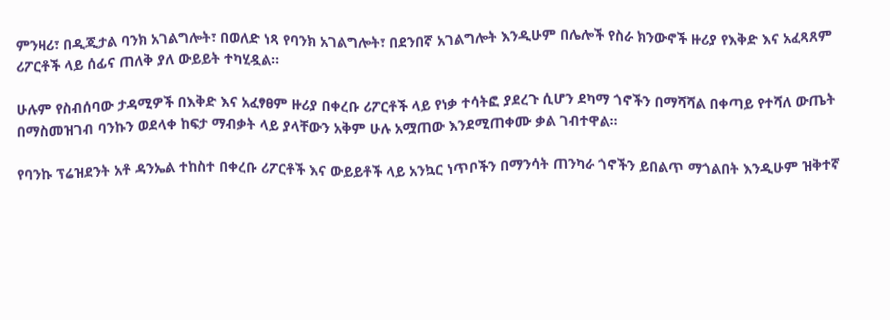ምንዛሪ፣ በዲጂታል ባንክ አገልግሎት፣ በወለድ ነጻ የባንክ አገልግሎት፣ በደንበኛ አገልግሎት እንዲሁም በሌሎች የስራ ክንውኖች ዙሪያ የእቅድ እና አፈጻጸም ሪፖርቶች ላይ ሰፊና ጠለቅ ያለ ውይይት ተካሂዷል፡፡

ሁሉም የስብሰባው ታዳሚዎች በእቅድ እና አፈፃፀም ዙሪያ በቀረቡ ሪፖርቶች ላይ የነቃ ተሳትፎ ያደረጉ ሲሆን ደካማ ጎኖችን በማሻሻል በቀጣይ የተሻለ ውጤት በማስመዝገብ ባንኩን ወደላቀ ከፍታ ማብቃት ላይ ያላቸውን አቅም ሁሉ አሟጠው እንደሚጠቀሙ ቃል ገብተዋል፡፡

የባንኩ ፕሬዝደንት አቶ ዳንኤል ተከስተ በቀረቡ ሪፖርቶች እና ውይይቶች ላይ አንኳር ነጥቦችን በማንሳት ጠንካራ ጎኖችን ይበልጥ ማጎልበት እንዲሁም ዝቅተኛ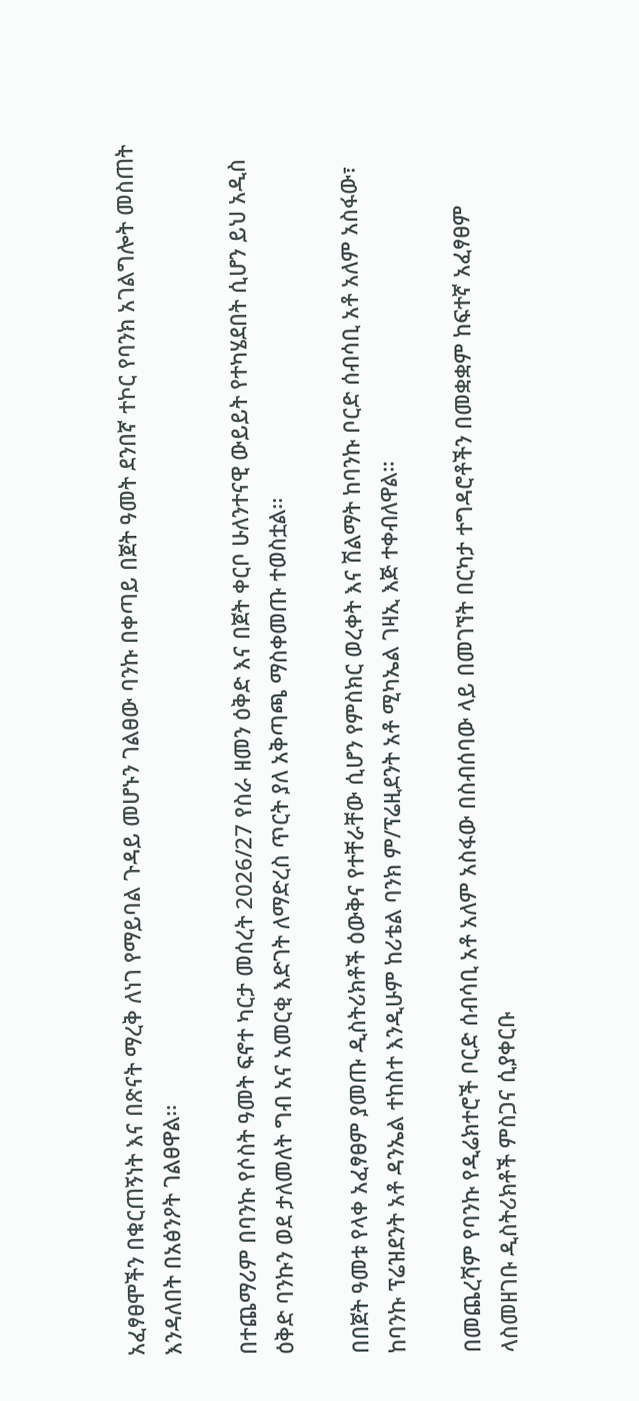አፈፃፀሞችን በቁርጠኝነት እና በጽናት ማረቅ ለነገ የማይባል ጉዳይ መሆኑን ገልፀው ባንኩ በቀጣይ በጀት ዓመት ደንበኛ ተኮር የባንክ አገልግሎት መስጠት እንዳለበት በአፅንዖት ገልፀዋል፡፡

በተጨማሪም በባንኩ የሶስት ዓመት ፍኖተ ካርታ መሰረት 2026/27 የስራ ዘመን ዕቅድ እና በጀት ቀርቦ ሁለንተናዊ ውይይት የተካሄደበት ሲሆን ይህ አዲስ ዕቅድ ባንኩን ወደ ታለመለት ግብ አና አመርቂ እድገት ለማድረስ ጥርት ያለ አቅጣጫ ማስቀመጡ ተወስቷል፡፡

በበጀት ዓመቱ የላቀ አፈፃፀም ያመጡ ዲስትሪክቶች ዕውቅና የተቸራቸው ሲሆን የምስክር ወረቀት እና ሽልማት ከባንኩ ቦርድ ሰብሳቢ አቶ አለም አስፋው፣ ከባንኩ ፕሬዝደንት አቶ ዳንኤል ተከስተ እንዲሁም ከሪቴል ባንክ ም/ፕሬዚደንት አቶ ሚካኤል ገዛኢ እጅ ተቀብለዋል።

በመጨረሻም የባንኩ የዲሬክተሮች ቦርድ ሰብሳቢ አቶ አለም አስፋው በስብሰባው ላይ በመገኘት በርካታ ተግዳሮቶችን በመቋቋም ከፍተኛ አፈፃፀም ላስመዘገቡ ዲስትሪክቶች ምስጋና ሲያቀርቡ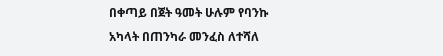በቀጣይ በጀት ዓመት ሁሉም የባንኩ አካላት በጠንካራ መንፈስ ለተሻለ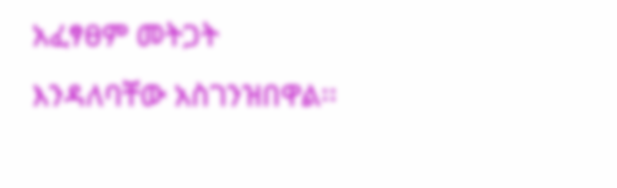አፈፃፀም መትጋት እንዳለባቸው አስገንዝበዋል፡፡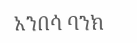አንበሳ ባንክ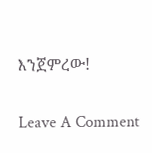እንጀምረው!

Leave A Comment